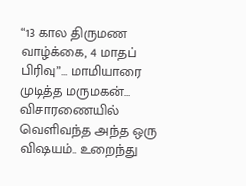“13 கால திருமண வாழ்க்கை, 4 மாதப் பிரிவு”… மாமியாரை முடித்த மருமகன்… விசாரணையில் வெளிவந்த அந்த ஒரு விஷயம்.. உறைந்து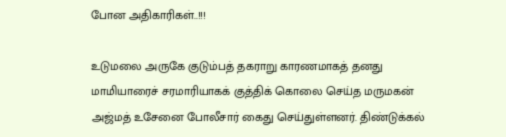போன அதிகாரிகள்..!!!

உடுமலை அருகே குடும்பத் தகராறு காரணமாகத் தனது மாமியாரைச் சரமாரியாகக் குத்திக் கொலை செய்த மருமகன் அஜ்மத் உசேனை போலீசார் கைது செய்துள்ளனர். திண்டுக்கல்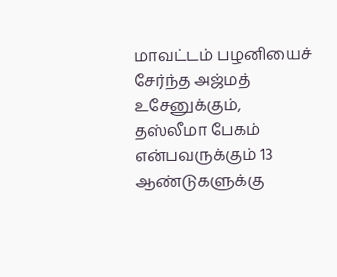மாவட்டம் பழனியைச் சேர்ந்த அஜ்மத் உசேனுக்கும், தஸ்லீமா பேகம் என்பவருக்கும் 13 ஆண்டுகளுக்கு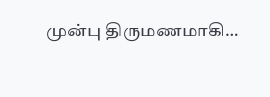முன்பு திருமணமாகி…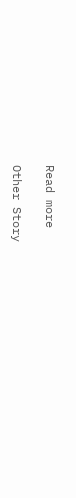Read more

Other Story